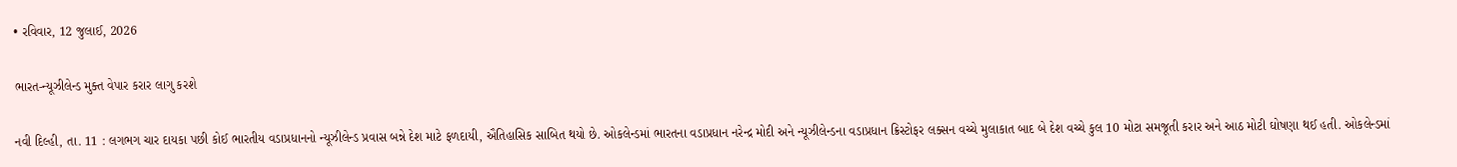• રવિવાર, 12 જુલાઈ, 2026

ભારત-ન્યૂઝીલેન્ડ મુક્ત વેપાર કરાર લાગુ કરશે

નવી દિલ્હી, તા. 11 : લગભગ ચાર દાયકા પછી કોઈ ભારતીય વડાપ્રધાનનો ન્યૂઝીલેન્ડ પ્રવાસ બન્ને દેશ માટે ફળદાયી, ઐતિહાસિક સાબિત થયો છે. ઓકલેન્ડમાં ભારતના વડાપ્રધાન નરેન્દ્ર મોદી અને ન્યૂઝીલેન્ડના વડાપ્રધાન ક્રિસ્ટોફર લક્સન વચ્ચે મુલાકાત બાદ બે દેશ વચ્ચે કુલ 10 મોટા સમજૂતી કરાર અને આઠ મોટી ઘોષણા થઈ હતી. ઓકલેન્ડમાં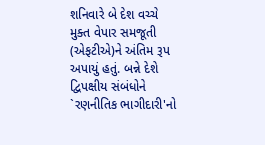શનિવારે બે દેશ વચ્ચે મુક્ત વેપાર સમજૂતી (એફટીએ)ને અંતિમ રૂપ અપાયું હતું. બન્ને દેશે દ્વિપક્ષીય સંબંધોને `રણનીતિક ભાગીદારી'નો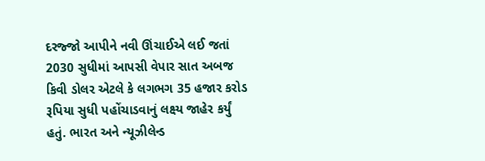દરજ્જો આપીને નવી ઊંચાઈએ લઈ જતાં 2030 સુધીમાં આપસી વેપાર સાત અબજ કિવી ડોલર એટલે કે લગભગ 35 હજાર કરોડ રૂપિયા સુધી પહોંચાડવાનું લક્ષ્ય જાહેર કર્યું હતું. ભારત અને ન્યૂઝીલેન્ડ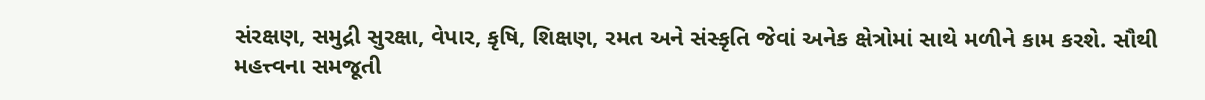સંરક્ષણ, સમુદ્રી સુરક્ષા, વેપાર, કૃષિ, શિક્ષણ, રમત અને સંસ્કૃતિ જેવાં અનેક ક્ષેત્રોમાં સાથે મળીને કામ કરશે. સૌથી મહત્ત્વના સમજૂતી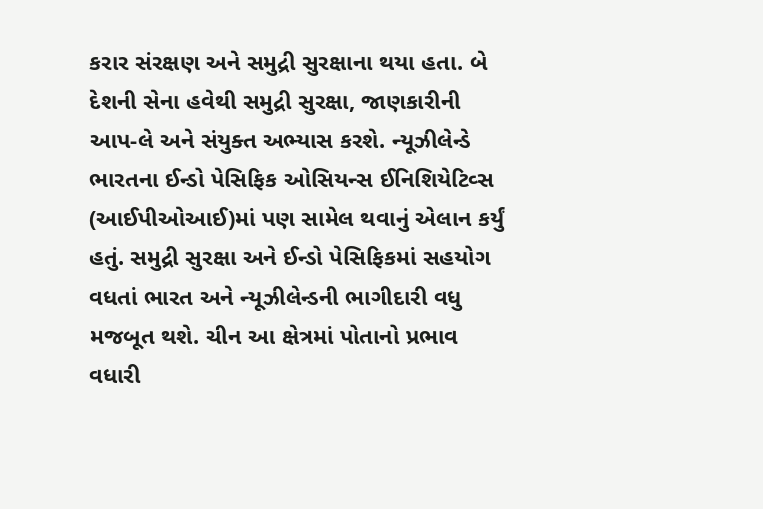કરાર સંરક્ષણ અને સમુદ્રી સુરક્ષાના થયા હતા. બે દેશની સેના હવેથી સમુદ્રી સુરક્ષા, જાણકારીની આપ-લે અને સંયુક્ત અભ્યાસ કરશે. ન્યૂઝીલેન્ડે ભારતના ઈન્ડો પેસિફિક ઓસિયન્સ ઈનિશિયેટિવ્સ (આઈપીઓઆઈ)માં પણ સામેલ થવાનું એલાન કર્યું હતું. સમુદ્રી સુરક્ષા અને ઈન્ડો પેસિફિકમાં સહયોગ વધતાં ભારત અને ન્યૂઝીલેન્ડની ભાગીદારી વધુ મજબૂત થશે. ચીન આ ક્ષેત્રમાં પોતાનો પ્રભાવ વધારી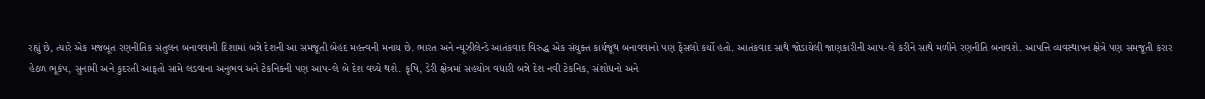રહ્યું છે, ત્યારે એક મજબૂત રણનીતિક સંતુલન બનાવવાની દિશામાં બન્ને દેશની આ સમજૂતી બેહદ મહત્ત્વની મનાય છે. ભારત અને ન્યૂઝીલેન્ડે આતંકવાદ વિરુદ્ધ એક સંયુક્ત કાર્યજૂથ બનાવવાનો પણ ફેંસલો કર્યો હતો. આતંકવાદ સાથે જોડાયેલી જાણકારીની આપ-લે કરીને સાથે મળીને રણનીતિ બનાવશે. આપત્તિ વ્યવસ્થાપન ક્ષેત્રે પણ સમજૂતી કરાર હેઠળ ભૂકંપ, સુનામી અને કુદરતી આફતો સામે લડવાના અનુભવ અને ટેકનિકની પણ આપ-લે બે દેશ વચ્ચે થશે. કૃષિ, ડેરી ક્ષેત્રમાં સહયોગ વધારી બન્ને દેશ નવી ટેકનિક, સંશોધનો અને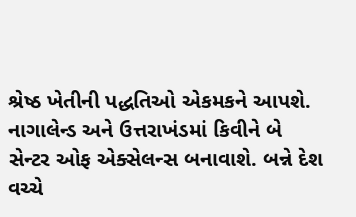શ્રેષ્ઠ ખેતીની પદ્ધતિઓ એકમકને આપશે. નાગાલેન્ડ અને ઉત્તરાખંડમાં કિવીને બે સેન્ટર ઓફ એક્સેલન્સ બનાવાશે. બન્ને દેશ વચ્ચે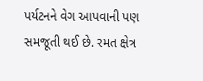પર્યટનને વેગ આપવાની પણ સમજૂતી થઈ છે. રમત ક્ષેત્ર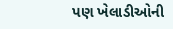પણ ખેલાડીઓની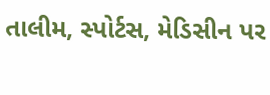તાલીમ, સ્પોર્ટસ, મેડિસીન પર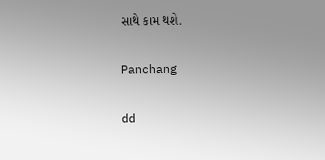સાથે કામ થશે.

Panchang

dd